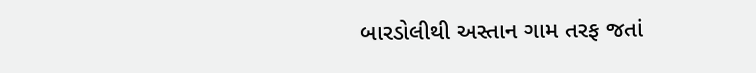બારડોલીથી અસ્તાન ગામ તરફ જતાં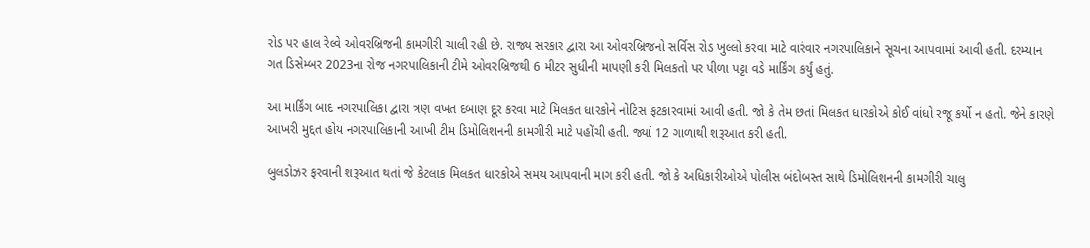રોડ પર હાલ રેલ્વે ઓવરબ્રિજની કામગીરી ચાલી રહી છે. રાજ્ય સરકાર દ્વારા આ ઓવરબ્રિજનો સર્વિસ રોડ ખુલ્લો કરવા માટે વારંવાર નગરપાલિકાને સૂચના આપવામાં આવી હતી. દરમ્યાન ગત ડિસેમ્બર 2023ના રોજ નગરપાલિકાની ટીમે ઓવરબ્રિજથી 6 મીટર સુધીની માપણી કરી મિલકતો પર પીળા પટ્ટા વડે માર્કિંગ કર્યું હતું.

આ માર્કિંગ બાદ નગરપાલિકા દ્વારા ત્રણ વખત દબાણ દૂર કરવા માટે મિલકત ધારકોને નોટિસ ફટકારવામાં આવી હતી. જો કે તેમ છતાં મિલકત ધારકોએ કોઈ વાંધો રજૂ કર્યો ન હતો. જેને કારણે આખરી મુદ્દત હોય નગરપાલિકાની આખી ટીમ ડિમોલિશનની કામગીરી માટે પહોંચી હતી. જ્યાં 12 ગાળાથી શરૂઆત કરી હતી.

બુલડોઝર ફરવાની શરૂઆત થતાં જે કેટલાક મિલકત ધારકોએ સમય આપવાની માગ કરી હતી. જો કે અધિકારીઓએ પોલીસ બંદોબસ્ત સાથે ડિમોલિશનની કામગીરી ચાલુ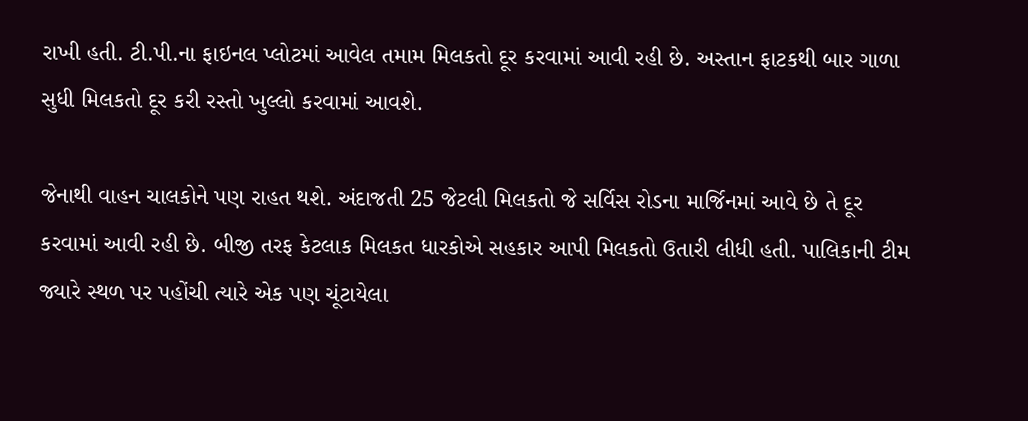રાખી હતી. ટી.પી.ના ફાઇનલ પ્લોટમાં આવેલ તમામ મિલકતો દૂર કરવામાં આવી રહી છે. અસ્તાન ફાટકથી બાર ગાળા સુધી મિલકતો દૂર કરી રસ્તો ખુલ્લો કરવામાં આવશે.

જેનાથી વાહન ચાલકોને પણ રાહત થશે. અંદાજતી 25 જેટલી મિલકતો જે સર્વિસ રોડના માર્જિનમાં આવે છે તે દૂર કરવામાં આવી રહી છે. બીજી તરફ કેટલાક મિલકત ધારકોએ સહકાર આપી મિલકતો ઉતારી લીધી હતી. પાલિકાની ટીમ જ્યારે સ્થળ પર પહોંચી ત્યારે એક પણ ચૂંટાયેલા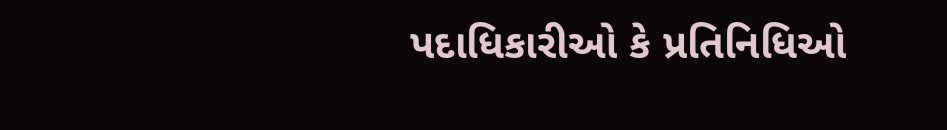પદાધિકારીઓ કે પ્રતિનિધિઓ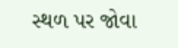સ્થળ પર જોવા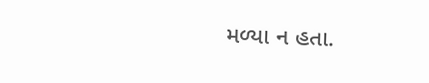મળ્યા ન હતા.